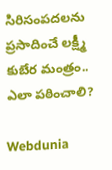సిరిసంపదలను ప్రసాదించే లక్ష్మీ కుబేర మంత్రం.. ఎలా పఠించాలి?

Webdunia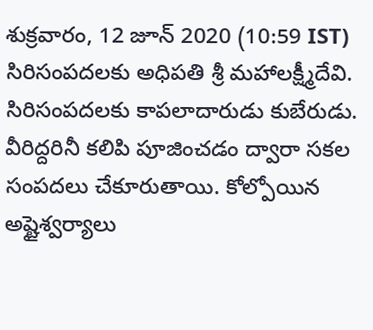శుక్రవారం, 12 జూన్ 2020 (10:59 IST)
సిరిసంపదలకు అధిపతి శ్రీ మహాలక్ష్మీదేవి. సిరిసంపదలకు కాపలాదారుడు కుబేరుడు. వీరిద్దరినీ కలిపి పూజించడం ద్వారా సకల సంపదలు చేకూరుతాయి. కోల్పోయిన అష్టైశ్వర్యాలు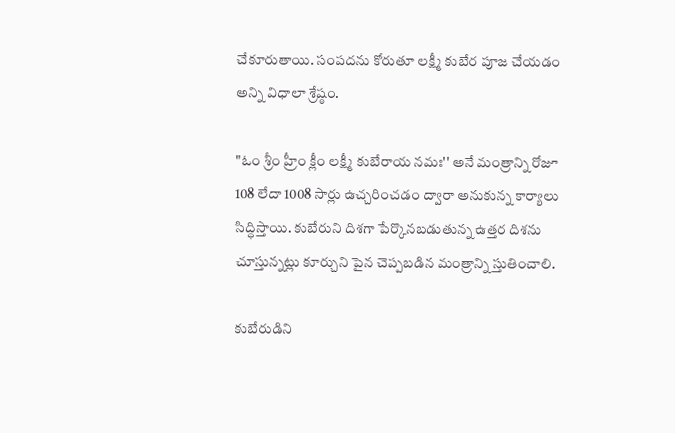చేకూరుతాయి. సంపదను కోరుతూ లక్ష్మీ కుబేర పూజ చేయడం అన్ని విధాలా శ్రేష్ఠం.

"ఓం శ్రీం హ్రీం క్లీం లక్ష్మీ కుబేరాయ నమః'' అనే మంత్రాన్ని రోజూ 108 లేదా 1008 సార్లు ఉచ్చరించడం ద్వారా అనుకున్న కార్యాలు సిద్ధిస్తాయి. కుబేరుని దిశగా పేర్కొనబడుతున్న ఉత్తర దిశను చూస్తున్నట్లు కూర్చుని పైన చెప్పబడిన మంత్రాన్ని స్తుతించాలి.

కుబేరుడిని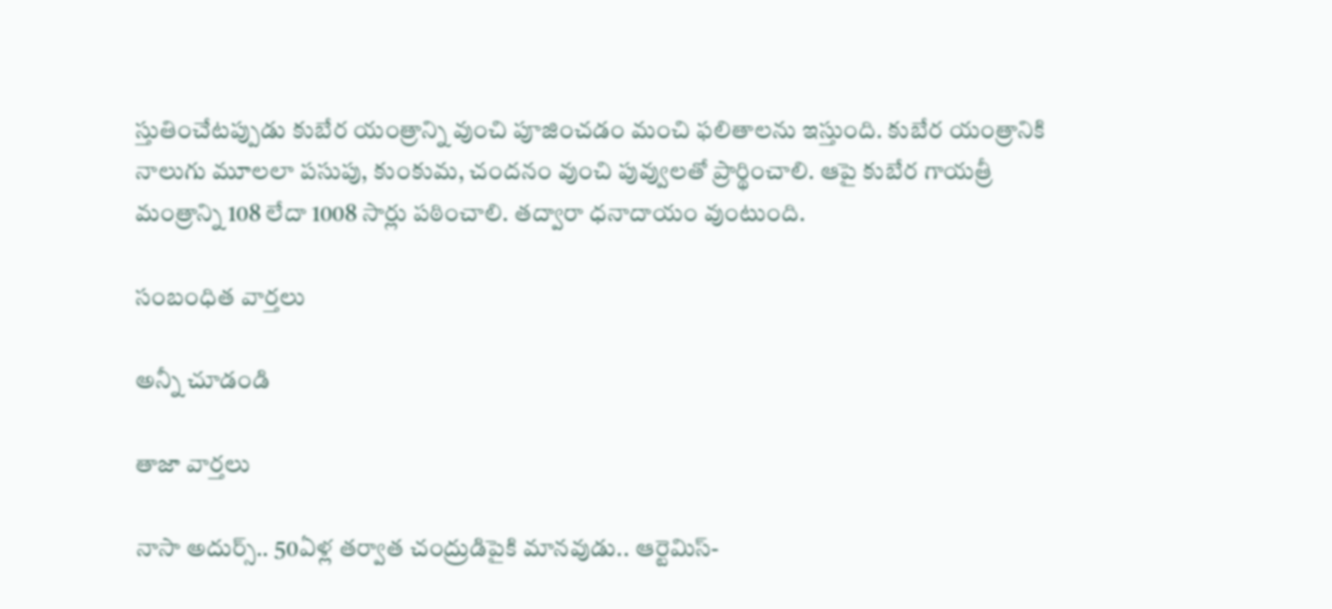స్తుతించేటప్పుడు కుబేర యంత్రాన్ని వుంచి పూజించడం మంచి ఫలితాలను ఇస్తుంది. కుబేర యంత్రానికి నాలుగు మూలలా పసుపు, కుంకుమ, చందనం వుంచి పువ్వులతో ప్రార్థించాలి. ఆపై కుబేర గాయత్రీ మంత్రాన్ని 108 లేదా 1008 సార్లు పఠించాలి. తద్వారా ధనాదాయం వుంటుంది.

సంబంధిత వార్తలు

అన్నీ చూడండి

తాజా వార్తలు

నాసా అదుర్స్.. 50ఏళ్ల తర్వాత చంద్రుడిపైకి మానవుడు.. ఆర్టెమిస్-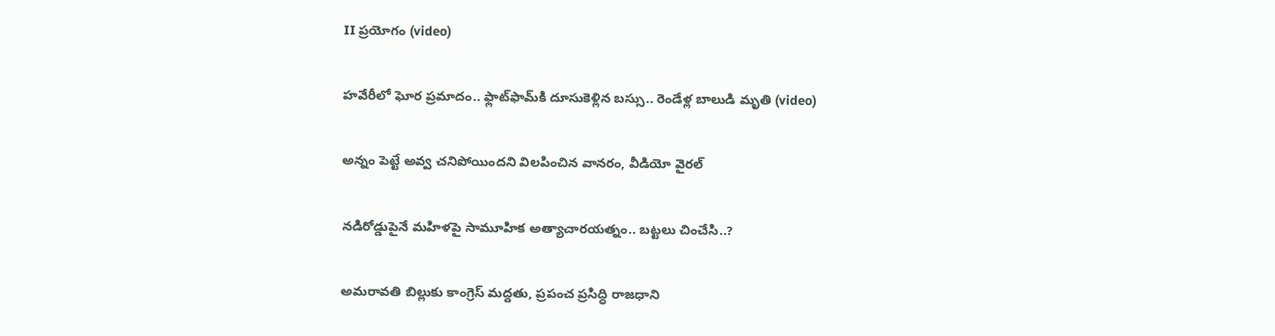II ప్రయోగం (video)

హవేరీలో ఘోర ప్రమాదం.. ఫ్లాట్‌ఫామ్‌కి దూసుకెళ్లిన బస్సు.. రెండేళ్ల బాలుడి మృతి (video)

అన్నం పెట్టే అవ్వ చనిపోయిందని విలపించిన వానరం, వీడియో వైరల్

నడిరోడ్డుపైనే మహిళపై సామూహిక అత్యాచారయత్నం.. బట్టలు చించేసి..?

అమరావతి బిల్లుకు కాంగ్రెస్ మద్దతు, ప్రపంచ ప్రసిద్ధి రాజధాని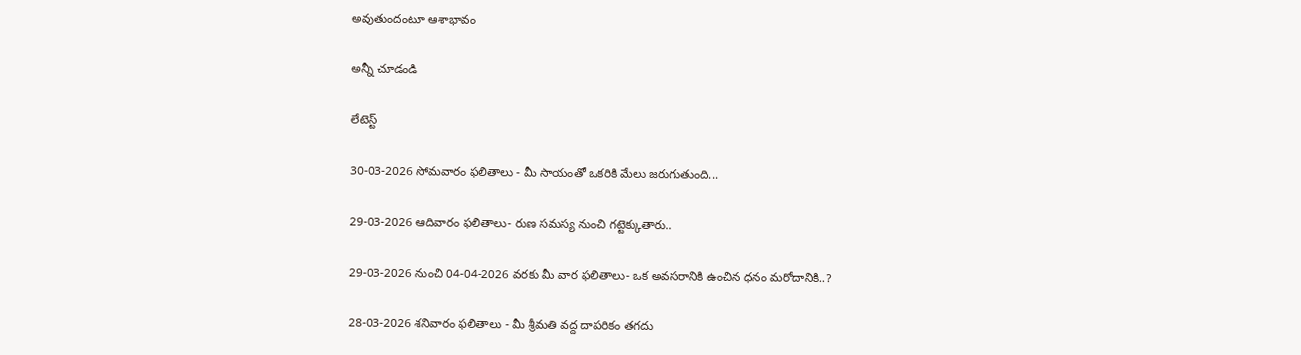అవుతుందంటూ ఆశాభావం

అన్నీ చూడండి

లేటెస్ట్

30-03-2026 సోమవారం ఫలితాలు - మీ సాయంతో ఒకరికి మేలు జరుగుతుంది...

29-03-2026 ఆదివారం ఫలితాలు- రుణ సమస్య నుంచి గట్టెక్కుతారు..

29-03-2026 నుంచి 04-04-2026 వరకు మీ వార ఫలితాలు- ఒక అవసరానికి ఉంచిన ధనం మరోదానికి..?

28-03-2026 శనివారం ఫలితాలు - మీ శ్రీమతి వద్ద దాపరికం తగదు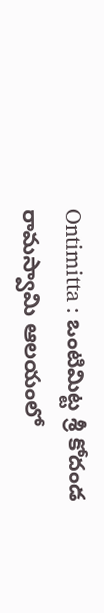Ontimitta : ఒంటిమిట్ట శ్రీ కోదండ రామస్వామి ఆలయంలో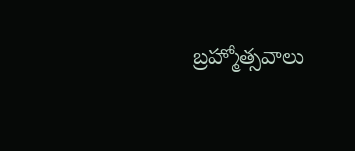బ్రహ్మోత్సవాలు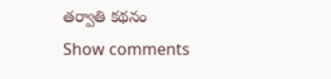తర్వాతి కథనం
Show comments